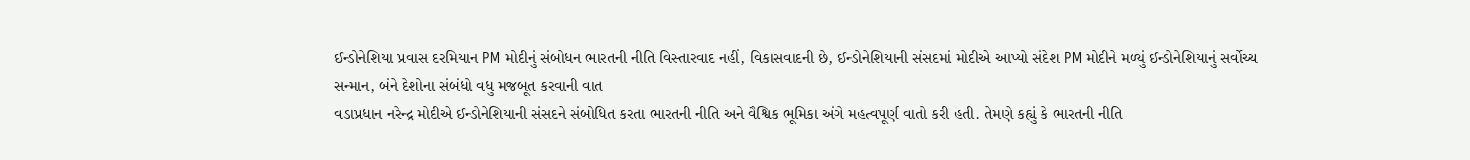ઈન્ડોનેશિયા પ્રવાસ દરમિયાન PM મોદીનું સંબોધન ભારતની નીતિ વિસ્તારવાદ નહીં, વિકાસવાદની છે, ઈન્ડોનેશિયાની સંસદમાં મોદીએ આપ્યો સંદેશ PM મોદીને મળ્યું ઈન્ડોનેશિયાનું સર્વોચ્ચ સન્માન, બંને દેશોના સંબંધો વધુ મજબૂત કરવાની વાત
વડાપ્રધાન નરેન્દ્ર મોદીએ ઈન્ડોનેશિયાની સંસદને સંબોધિત કરતા ભારતની નીતિ અને વૈશ્વિક ભૂમિકા અંગે મહત્વપૂર્ણ વાતો કરી હતી. તેમણે કહ્યું કે ભારતની નીતિ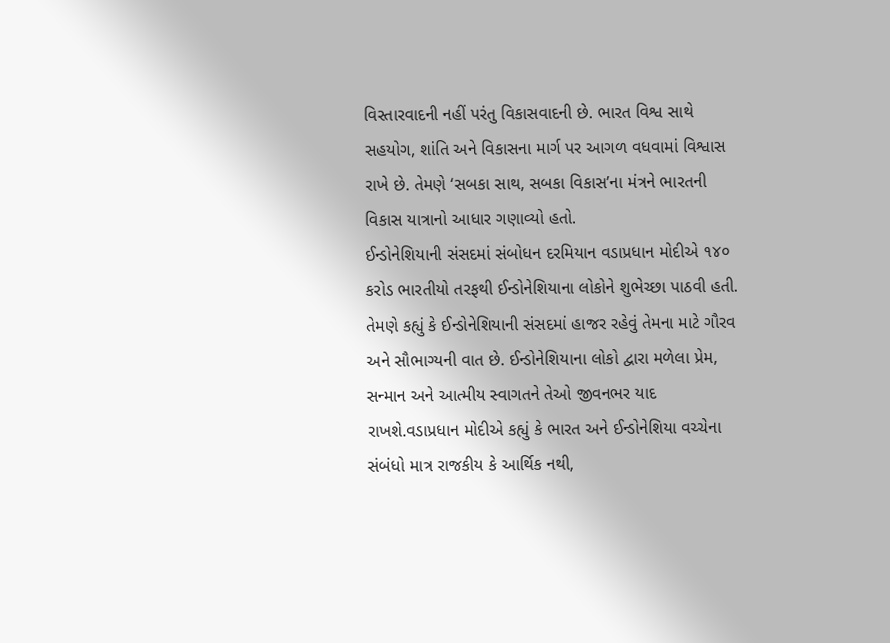વિસ્તારવાદની નહીં પરંતુ વિકાસવાદની છે. ભારત વિશ્વ સાથે સહયોગ, શાંતિ અને વિકાસના માર્ગ પર આગળ વધવામાં વિશ્વાસ રાખે છે. તેમણે ‘સબકા સાથ, સબકા વિકાસ’ના મંત્રને ભારતની વિકાસ યાત્રાનો આધાર ગણાવ્યો હતો.
ઈન્ડોનેશિયાની સંસદમાં સંબોધન દરમિયાન વડાપ્રધાન મોદીએ ૧૪૦ કરોડ ભારતીયો તરફથી ઈન્ડોનેશિયાના લોકોને શુભેચ્છા પાઠવી હતી. તેમણે કહ્યું કે ઈન્ડોનેશિયાની સંસદમાં હાજર રહેવું તેમના માટે ગૌરવ અને સૌભાગ્યની વાત છે. ઈન્ડોનેશિયાના લોકો દ્વારા મળેલા પ્રેમ, સન્માન અને આત્મીય સ્વાગતને તેઓ જીવનભર યાદ રાખશે.વડાપ્રધાન મોદીએ કહ્યું કે ભારત અને ઈન્ડોનેશિયા વચ્ચેના સંબંધો માત્ર રાજકીય કે આર્થિક નથી,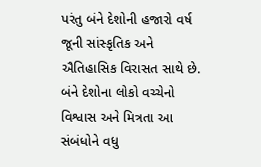પરંતુ બંને દેશોની હજારો વર્ષ જૂની સાંસ્કૃતિક અને ઐતિહાસિક વિરાસત સાથે છે. બંને દેશોના લોકો વચ્ચેનો વિશ્વાસ અને મિત્રતા આ સંબંધોને વધુ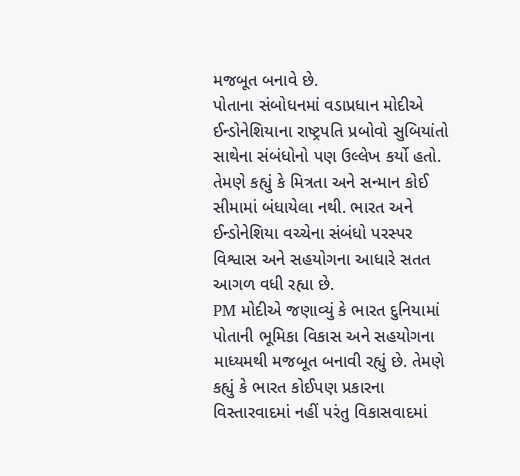મજબૂત બનાવે છે.
પોતાના સંબોધનમાં વડાપ્રધાન મોદીએ ઈન્ડોનેશિયાના રાષ્ટ્રપતિ પ્રબોવો સુબિયાંતો સાથેના સંબંધોનો પણ ઉલ્લેખ કર્યો હતો. તેમણે કહ્યું કે મિત્રતા અને સન્માન કોઈ સીમામાં બંધાયેલા નથી. ભારત અને ઈન્ડોનેશિયા વચ્ચેના સંબંધો પરસ્પર વિશ્વાસ અને સહયોગના આધારે સતત આગળ વધી રહ્યા છે.
PM મોદીએ જણાવ્યું કે ભારત દુનિયામાં પોતાની ભૂમિકા વિકાસ અને સહયોગના માધ્યમથી મજબૂત બનાવી રહ્યું છે. તેમણે કહ્યું કે ભારત કોઈપણ પ્રકારના વિસ્તારવાદમાં નહીં પરંતુ વિકાસવાદમાં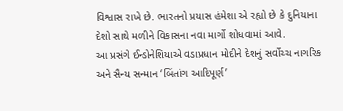વિશ્વાસ રાખે છે. ભારતનો પ્રયાસ હંમેશા એ રહ્યો છે કે દુનિયાના દેશો સાથે મળીને વિકાસના નવા માર્ગો શોધવામાં આવે.
આ પ્રસંગે ઈન્ડોનેશિયાએ વડાપ્રધાન મોદીને દેશનું સર્વોચ્ચ નાગરિક અને સૈન્ય સન્માન ‘બિંતાંગ આદિપૂર્ણ’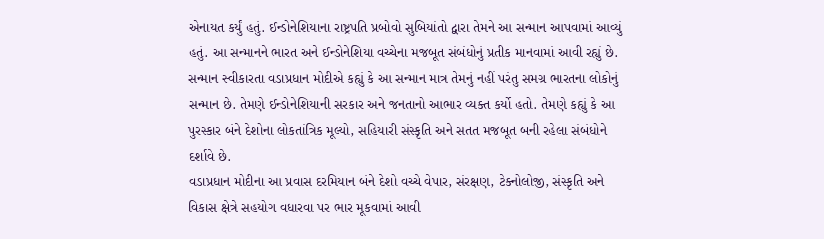એનાયત કર્યું હતું. ઈન્ડોનેશિયાના રાષ્ટ્રપતિ પ્રબોવો સુબિયાંતો દ્વારા તેમને આ સન્માન આપવામાં આવ્યું હતું. આ સન્માનને ભારત અને ઈન્ડોનેશિયા વચ્ચેના મજબૂત સંબંધોનું પ્રતીક માનવામાં આવી રહ્યું છે.
સન્માન સ્વીકારતા વડાપ્રધાન મોદીએ કહ્યું કે આ સન્માન માત્ર તેમનું નહીં પરંતુ સમગ્ર ભારતના લોકોનું સન્માન છે. તેમણે ઈન્ડોનેશિયાની સરકાર અને જનતાનો આભાર વ્યક્ત કર્યો હતો. તેમણે કહ્યું કે આ પુરસ્કાર બંને દેશોના લોકતાંત્રિક મૂલ્યો, સહિયારી સંસ્કૃતિ અને સતત મજબૂત બની રહેલા સંબંધોને દર્શાવે છે.
વડાપ્રધાન મોદીના આ પ્રવાસ દરમિયાન બંને દેશો વચ્ચે વેપાર, સંરક્ષણ, ટેક્નોલોજી, સંસ્કૃતિ અને વિકાસ ક્ષેત્રે સહયોગ વધારવા પર ભાર મૂકવામાં આવી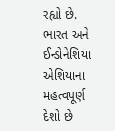રહ્યો છે. ભારત અને ઈન્ડોનેશિયા એશિયાના મહત્વપૂર્ણ દેશો છે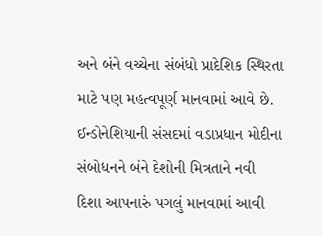અને બંને વચ્ચેના સંબંધો પ્રાદેશિક સ્થિરતા માટે પણ મહત્વપૂર્ણ માનવામાં આવે છે.
ઈન્ડોનેશિયાની સંસદમાં વડાપ્રધાન મોદીના સંબોધનને બંને દેશોની મિત્રતાને નવી દિશા આપનારું પગલું માનવામાં આવી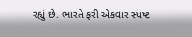રહ્યું છે. ભારતે ફરી એકવાર સ્પષ્ટ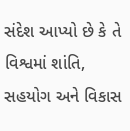સંદેશ આપ્યો છે કે તે વિશ્વમાં શાંતિ, સહયોગ અને વિકાસ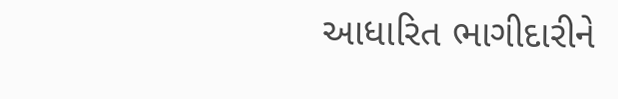આધારિત ભાગીદારીને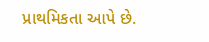પ્રાથમિકતા આપે છે.